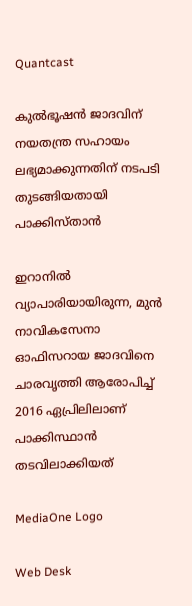Quantcast

കുല്‍ഭൂഷന്‍ ജാദവിന് നയതന്ത്ര സഹായം ലഭ്യമാക്കുന്നതിന് നടപടി തുടങ്ങിയതായി പാക്കിസ്താന്‍

ഇറാനിൽ വ്യാപാരിയായിരുന്ന, മുൻ നാവികസേനാ ഓഫിസറായ ജാദവിനെ ചാരവൃത്തി ആരോപിച്ച് 2016 ഏപ്രിലിലാണ് പാക്കിസ്ഥാൻ തടവിലാക്കിയത്

MediaOne Logo

Web Desk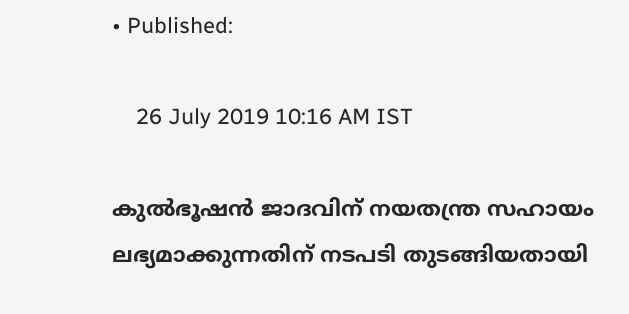• Published:

    26 July 2019 10:16 AM IST

കുല്‍ഭൂഷന്‍ ജാദവിന് നയതന്ത്ര സഹായം ലഭ്യമാക്കുന്നതിന് നടപടി തുടങ്ങിയതായി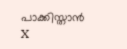പാക്കിസ്താന്‍
X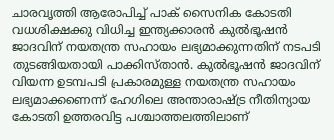ചാരവൃത്തി ആരോപിച്ച് പാക് സൈനിക കോടതി വധശിക്ഷക്കു വിധിച്ച ഇന്ത്യക്കാരന്‍ കുല്‍ഭൂഷന്‍ ജാദവിന് നയതന്ത്ര സഹായം ലഭ്യമാക്കുന്നതിന് നടപടി തുടങ്ങിയതായി പാക്കിസ്താന്‍. കുല്‍ഭൂഷന്‍ ജാദവിന് വിയന്ന ഉടമ്പപടി പ്രകാരമുള്ള നയതന്ത്ര സഹായം ലഭ്യമാക്കണെന്ന് ഹേഗിലെ അന്താരാഷ്ട്ര നീതിന്യായ കോടതി ഉത്തരവിട്ട പശ്ചാത്തലത്തിലാണ്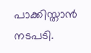പാക്കിസ്താന്‍ നടപടി.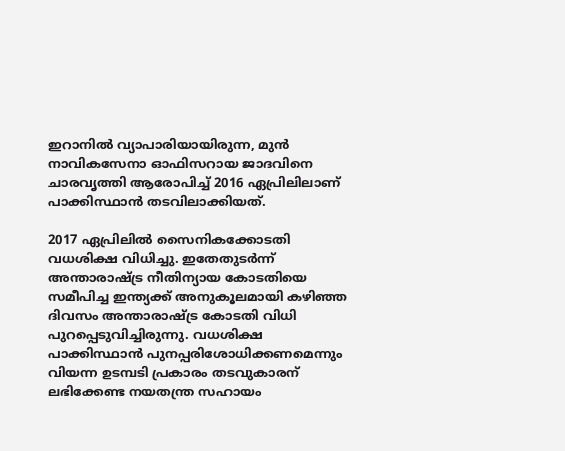ഇറാനില്‍ വ്യാപാരിയായിരുന്ന, മുന്‍ നാവികസേനാ ഓഫിസറായ ജാദവിനെ ചാരവൃത്തി ആരോപിച്ച് 2016 ഏപ്രിലിലാണ് പാക്കിസ്ഥാന്‍ തടവിലാക്കിയത്.

2017 ഏപ്രിലില്‍ സൈനികക്കോടതി വധശിക്ഷ വിധിച്ചു. ഇതേതുടര്‍ന്ന് അന്താരാഷ്ട്ര നീതിന്യായ കോടതിയെ സമീപിച്ച ഇന്ത്യക്ക് അനുകൂലമായി കഴിഞ്ഞ ദിവസം അന്താരാഷ്ട്ര കോടതി വിധി പുറപ്പെടുവിച്ചിരുന്നു. വധശിക്ഷ പാക്കിസ്ഥാന്‍ പുനപ്പരിശോധിക്കണമെന്നും വിയന്ന ഉടമ്പടി പ്രകാരം തടവുകാരന് ലഭിക്കേണ്ട നയതന്ത്ര സഹായം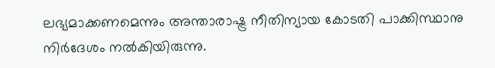ലഭ്യമാക്കണമെന്നും അന്താരാഷ്ട്ര നീതിന്യായ കോടതി പാക്കിസ്ഥാനു നിര്‍ദേശം നല്‍കിയിരുന്നു.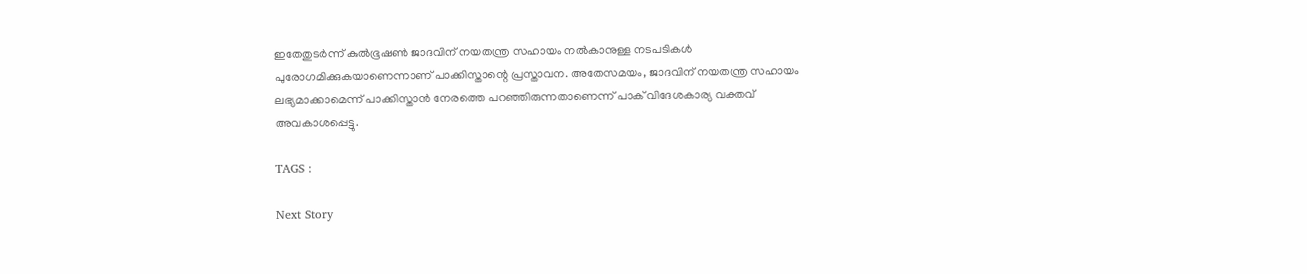ഇതേതുടര്‍ന്ന് കുല്‍ഭൂഷണ്‍ ജാദവിന് നയതന്ത്ര സഹായം നല്‍കാനുള്ള നടപടികള്‍ പുരോഗമിക്കുകയാണെന്നാണ് പാക്കിസ്താന്റെ പ്രസ്താവന. അതേസമയം, ജാദവിന് നയതന്ത്ര സഹായം ലഭ്യമാക്കാമെന്ന് പാക്കിസ്താന്‍ നേരത്തെ പറഞ്ഞിരുന്നതാണെന്ന് പാക് വിദേശകാര്യ വക്തവ് അവകാശപ്പെട്ടു.

TAGS :

Next Story